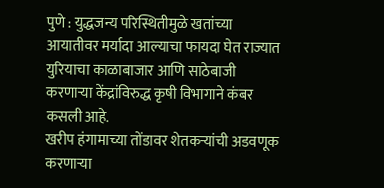पुणे : युद्धजन्य परिस्थितीमुळे खतांच्या आयातीवर मर्यादा आल्याचा फायदा घेत राज्यात युरियाचा काळाबाजार आणि साठेबाजी करणाऱ्या केंद्रांविरुद्ध कृषी विभागाने कंबर कसली आहे.
खरीप हंगामाच्या तोंडावर शेतकऱ्यांची अडवणूक करणाऱ्या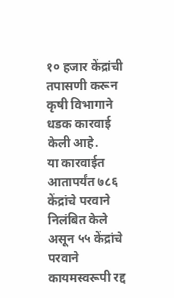१० हजार केंद्रांची तपासणी करून कृषी विभागाने धडक कारवाई केली आहे.
या कारवाईत आतापर्यंत ७८६ केंद्रांचे परवाने निलंबित केले असून ५५ केंद्रांचे परवाने कायमस्वरूपी रद्द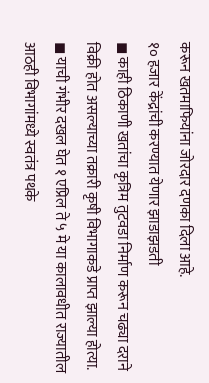करून खतमाफियांना जोरदार दणका दिला आहे.
१० हजार केंद्रांची करण्यात येणार झाडाझडती
◼ काही ठिकाणी खतांचा कृत्रिम तुटवडा निर्माण करून चढ्या दराने विक्री होत असल्याच्या तक्रारी कृषी विभागाकडे प्राप्त झाल्या होत्या.
◼ याची गंभीर दखल घेत १ एप्रिल ते ५ मे या कालावधीत राज्यातील आठही विभागांमध्ये स्वतंत्र पथके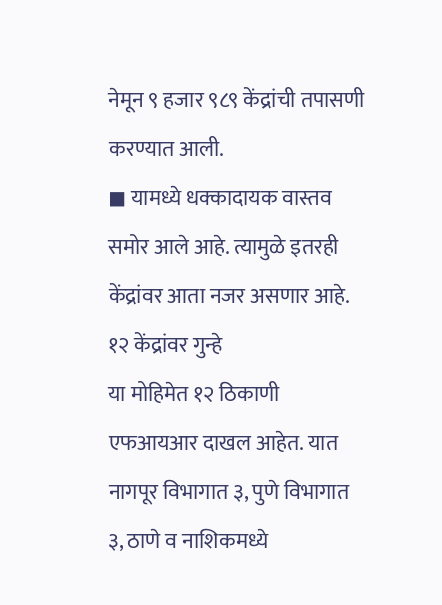नेमून ९ हजार ९८९ केंद्रांची तपासणी करण्यात आली.
◼ यामध्ये धक्कादायक वास्तव समोर आले आहे. त्यामुळे इतरही केंद्रांवर आता नजर असणार आहे.
१२ केंद्रांवर गुन्हे
या मोहिमेत १२ ठिकाणी एफआयआर दाखल आहेत. यात नागपूर विभागात ३, पुणे विभागात ३, ठाणे व नाशिकमध्ये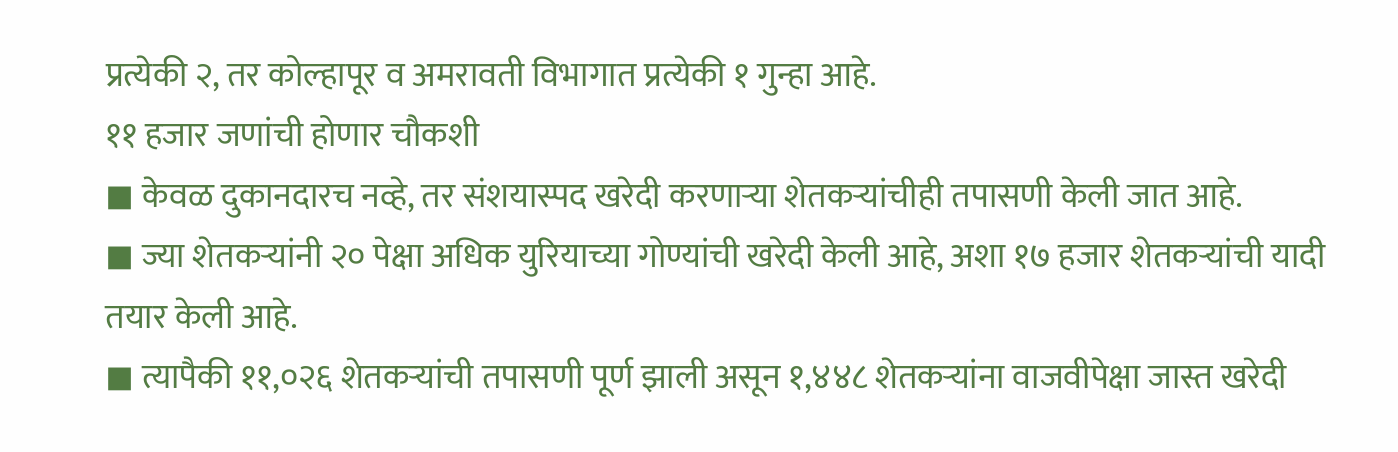प्रत्येकी २, तर कोल्हापूर व अमरावती विभागात प्रत्येकी १ गुन्हा आहे.
११ हजार जणांची होणार चौकशी
◼ केवळ दुकानदारच नव्हे, तर संशयास्पद खरेदी करणाऱ्या शेतकऱ्यांचीही तपासणी केली जात आहे.
◼ ज्या शेतकऱ्यांनी २० पेक्षा अधिक युरियाच्या गोण्यांची खरेदी केली आहे, अशा १७ हजार शेतकऱ्यांची यादी तयार केली आहे.
◼ त्यापैकी ११,०२६ शेतकऱ्यांची तपासणी पूर्ण झाली असून १,४४८ शेतकऱ्यांना वाजवीपेक्षा जास्त खरेदी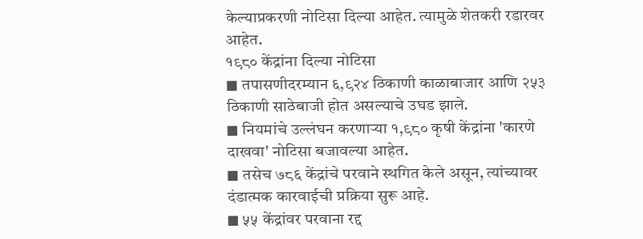केल्याप्रकरणी नोटिसा दिल्या आहेत. त्यामुळे शेतकरी रडारवर आहेत.
१९८० केंद्रांना दिल्या नोटिसा
◼ तपासणीदरम्यान ६,९२४ ठिकाणी काळाबाजार आणि २५३ ठिकाणी साठेबाजी होत असल्याचे उघड झाले.
◼ नियमांचे उल्लंघन करणाऱ्या १,९८० कृषी केंद्रांना 'कारणे दाखवा' नोटिसा बजावल्या आहेत.
◼ तसेच ७८६ केंद्रांचे परवाने स्थगित केले असून, त्यांच्यावर दंडात्मक कारवाईची प्रक्रिया सुरू आहे.
◼ ५५ केंद्रांवर परवाना रद्द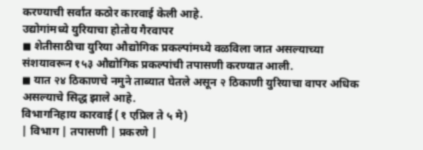करण्याची सर्वांत कठोर कारवाई केली आहे.
उद्योगांमध्ये युरियाचा होतोय गैरवापर
◼ शेतीसाठीचा युरिया औद्योगिक प्रकल्पांमध्ये वळविला जात असल्याच्या संशयावरून १५३ औद्योगिक प्रकल्पांची तपासणी करण्यात आली.
◼ यात २४ ठिकाणचे नमुने ताब्यात घेतले असून २ ठिकाणी युरियाचा वापर अधिक असल्याचे सिद्ध झाले आहे.
विभागनिहाय कारवाई (१ एप्रिल ते ५ मे)
| विभाग | तपासणी | प्रकरणे |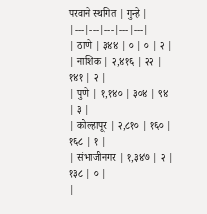परवाने स्थगित | गुन्हे |
|---|---|---|---|---|
| ठाणे | ३४४ | ० | ० | २ |
| नाशिक | २,४१६ | २२ | १४१ | २ |
| पुणे | १,१४० | ३०४ | ९४ | ३ |
| कोल्हापूर | २,८१० | १६० | १६८ | १ |
| संभाजीनगर | १,३४७ | २ | १३८ | ० |
|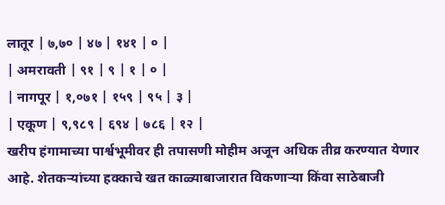लातूर | ७,७० | ४७ | १४१ | ० |
| अमरावती | ९१ | ९ | १ | ० |
| नागपूर | १,०७१ | १५९ | ९५ | ३ |
| एकूण | ९,९८९ | ६९४ | ७८६ | १२ |
खरीप हंगामाच्या पार्श्वभूमीवर ही तपासणी मोहीम अजून अधिक तीव्र करण्यात येणार आहे. शेतकऱ्यांच्या हक्काचे खत काळ्याबाजारात विकणाऱ्या किंवा साठेबाजी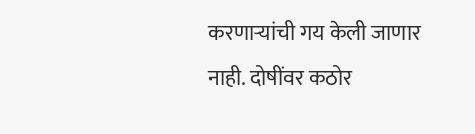करणाऱ्यांची गय केली जाणार नाही. दोषींवर कठोर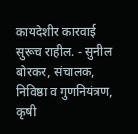कायदेशीर कारवाई सुरूच राहील. - सुनील बोरकर, संचालक, निविष्ठा व गुणनियंत्रण, कृषी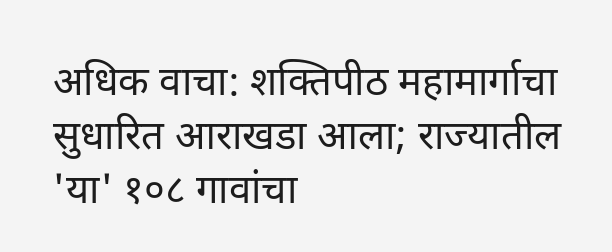अधिक वाचा: शक्तिपीठ महामार्गाचा सुधारित आराखडा आला; राज्यातील 'या' १०८ गावांचा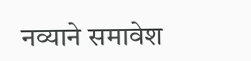नव्याने समावेश